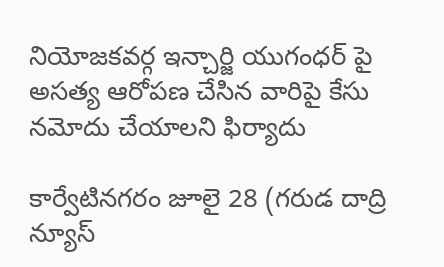నియోజకవర్గ ఇన్చార్జి యుగంధర్ పై అసత్య ఆరోపణ చేసిన వారిపై కేసు నమోదు చేయాలని ఫిర్యాదు

కార్వేటినగరం జూలై 28 (గరుడ దాద్రి న్యూస్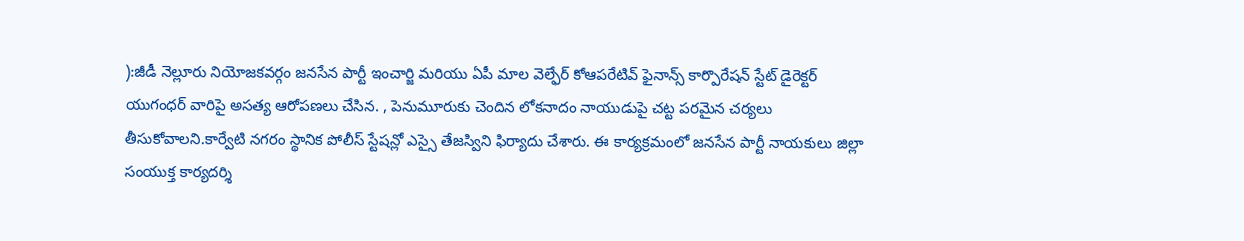):జీడీ నెల్లూరు నియోజకవర్గం జనసేన పార్టీ ఇంచార్జి మరియు ఏపీ మాల వెల్ఫేర్ కోఆపరేటివ్ ఫైనాన్స్ కార్పొరేషన్ స్టేట్ డైరెక్టర్ యుగంధర్ వారిపై అసత్య ఆరోపణలు చేసిన. , పెనుమూరుకు చెందిన లోకనాదం నాయుడుపై చట్ట పరమైన చర్యలు తీసుకోవాలని.కార్వేటి నగరం స్థానిక పోలీస్ స్టేషన్లో ఎస్సై తేజస్విని ఫిర్యాదు చేశారు. ఈ కార్యక్రమంలో జనసేన పార్టీ నాయకులు జిల్లా సంయుక్త కార్యదర్శి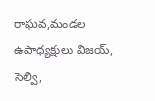రాఘవ,మండల ఉపాధ్యక్షులు విజయ్, సెల్వి,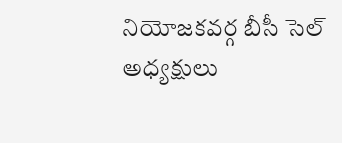నియోజకవర్గ బీసీ సెల్ అధ్యక్షులు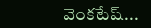వెంకటేష్...